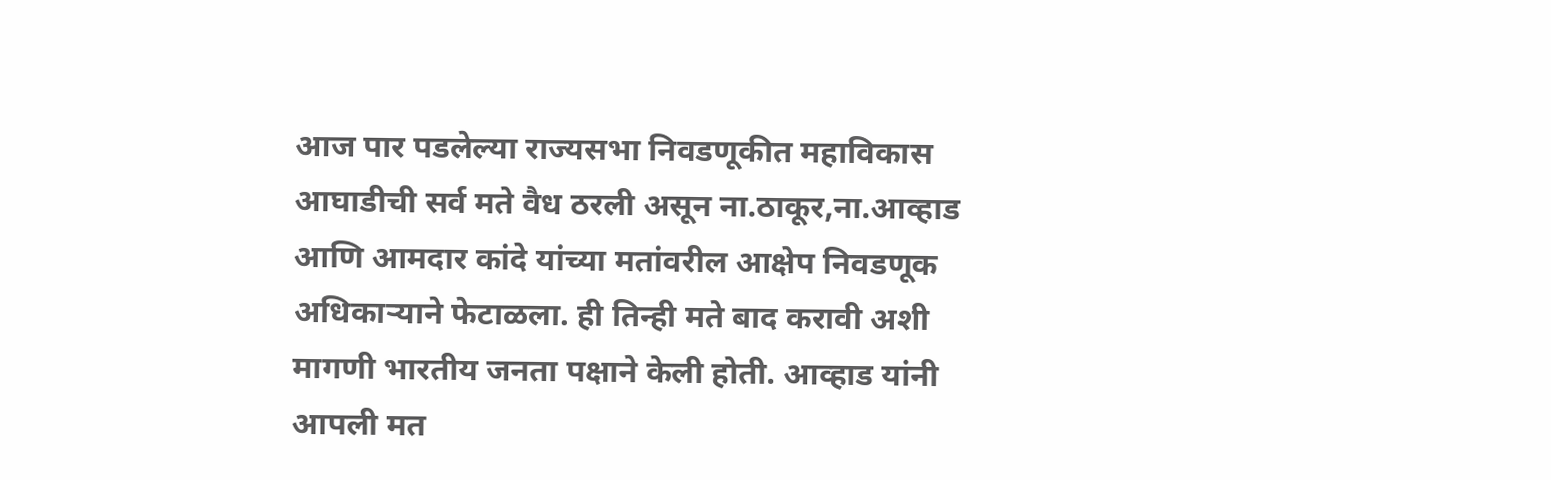आज पार पडलेल्या राज्यसभा निवडणूकीत महाविकास आघाडीची सर्व मते वैध ठरली असून ना.ठाकूर,ना.आव्हाड आणि आमदार कांदे यांच्या मतांवरील आक्षेप निवडणूक अधिकाऱ्याने फेटाळला. ही तिन्ही मते बाद करावी अशी मागणी भारतीय जनता पक्षाने केली होती. आव्हाड यांनी आपली मत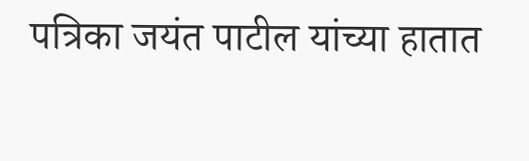पत्रिका जयंत पाटील यांच्या हातात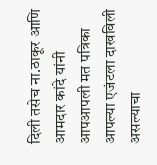दिली तसेच ना.ठाकूर आणि आमदार कांदे यांनी आपआपली मत पत्रिका आपल्या एजंटला दाखविली असल्याचा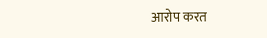आरोप करत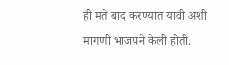ही मते बाद करण्यात यावी अशी मागणी भाजपने केली होती.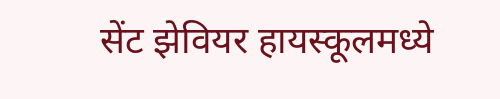सेंट झेवियर हायस्कूलमध्ये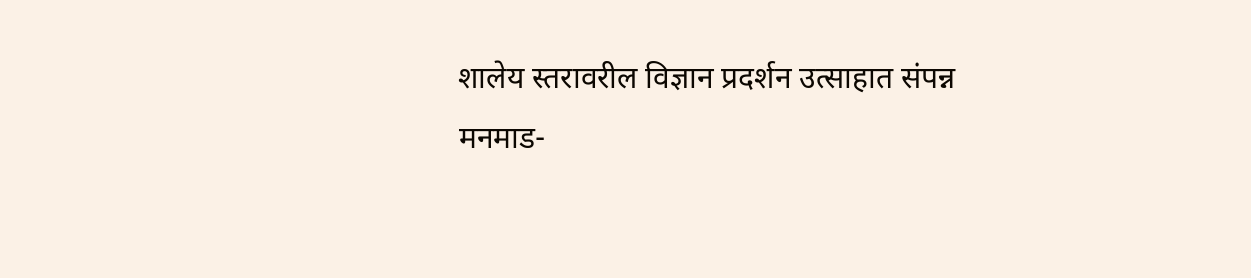शालेय स्तरावरील विज्ञान प्रदर्शन उत्साहात संपन्न
मनमाड-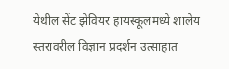येथील सेंट झेवियर हायस्कूलमध्ये शालेय स्तरावरील विज्ञान प्रदर्शन उत्साहात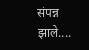संपन्न झाले....